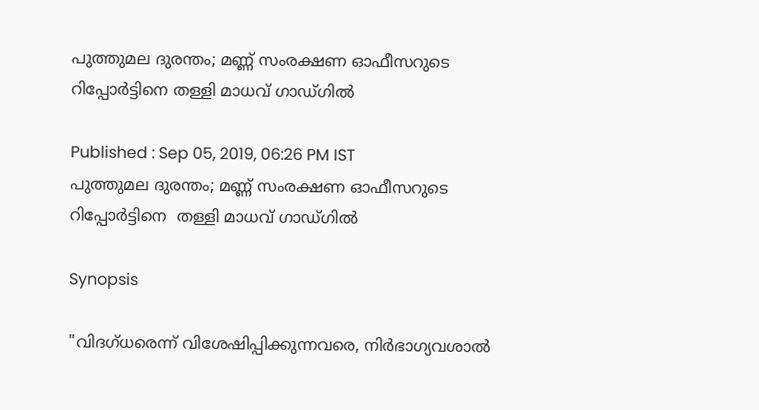പുത്തുമല ദുരന്തം; മണ്ണ് സംരക്ഷണ ഓഫീസറുടെ റിപ്പോർട്ടിനെ തള്ളി മാധവ് ഗാഡ്‍ഗില്‍

Published : Sep 05, 2019, 06:26 PM IST
പുത്തുമല ദുരന്തം; മണ്ണ് സംരക്ഷണ ഓഫീസറുടെ റിപ്പോർട്ടിനെ  തള്ളി മാധവ് ഗാഡ്‍ഗില്‍

Synopsis

"വിദഗ്ധരെന്ന് വിശേഷിപ്പിക്കുന്നവരെ, നിർഭാഗ്യവശാല്‍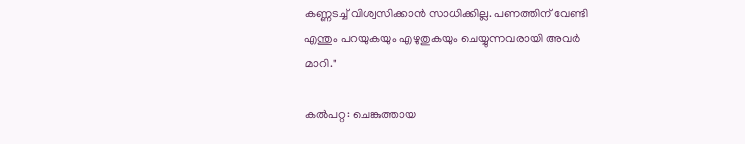കണ്ണടച്ച് വിശ്വസിക്കാന്‍ സാധിക്കില്ല. പണത്തിന് വേണ്ടി എന്തും പറയുകയും എഴുതുകയും ചെയ്യുന്നവരായി അവർ മാറി."

കല്‍പറ്റ: ചെങ്കുത്തായ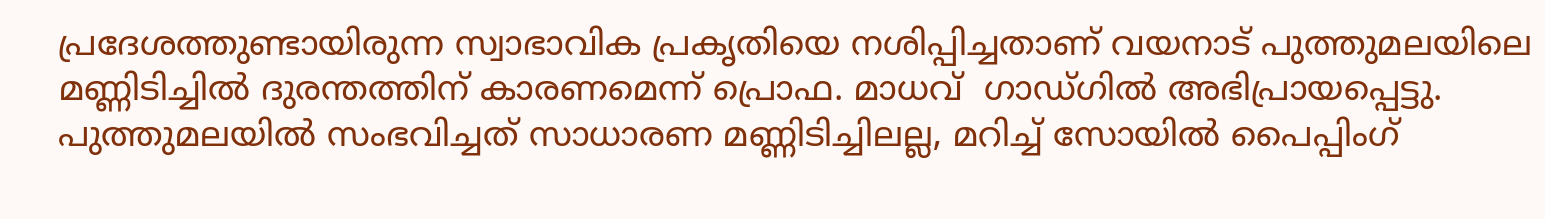പ്രദേശത്തുണ്ടായിരുന്ന സ്വാഭാവിക പ്രകൃതിയെ നശിപ്പിച്ചതാണ് വയനാട് പുത്തുമലയിലെ മണ്ണിടിച്ചില്‍ ദുരന്തത്തിന് കാരണമെന്ന് പ്രൊഫ. മാധവ്  ഗാഡ്‍ഗില്‍ അഭിപ്രായപ്പെട്ടു. പുത്തുമലയില്‍ സംഭവിച്ചത് സാധാരണ മണ്ണിടിച്ചിലല്ല, മറിച്ച് സോയില്‍ പൈപ്പിംഗ്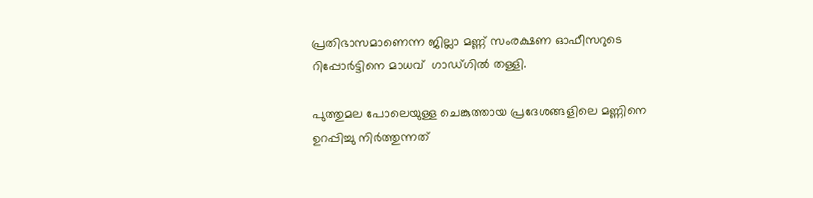പ്രതിഭാസമാണെന്ന ജില്ലാ മണ്ണ് സംരക്ഷണ ഓഫീസറുടെ റിപ്പോർട്ടിനെ മാധവ്  ഗാഡ്‍ഗില്‍ തള്ളി.

പുത്തുമല പോലെയുള്ള ചെങ്കുത്തായ പ്രദേശങ്ങളിലെ മണ്ണിനെ ഉറപ്പിച്ചു നിർത്തുന്നത്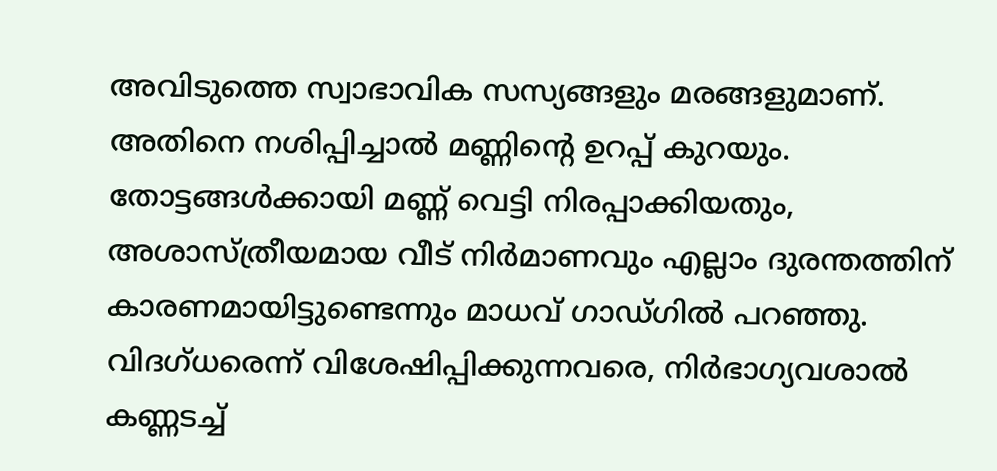അവിടുത്തെ സ്വാഭാവിക സസ്യങ്ങളും മരങ്ങളുമാണ്. അതിനെ നശിപ്പിച്ചാല്‍ മണ്ണിന്‍റെ ഉറപ്പ് കുറയും. തോട്ടങ്ങള്‍ക്കായി മണ്ണ് വെട്ടി നിരപ്പാക്കിയതും, അശാസ്ത്രീയമായ വീട് നിർമാണവും എല്ലാം ദുരന്തത്തിന് കാരണമായിട്ടുണ്ടെന്നും മാധവ് ഗാഡ്‍ഗില്‍ പറഞ്ഞു.  വിദഗ്ധരെന്ന് വിശേഷിപ്പിക്കുന്നവരെ, നിർഭാഗ്യവശാല്‍ കണ്ണടച്ച്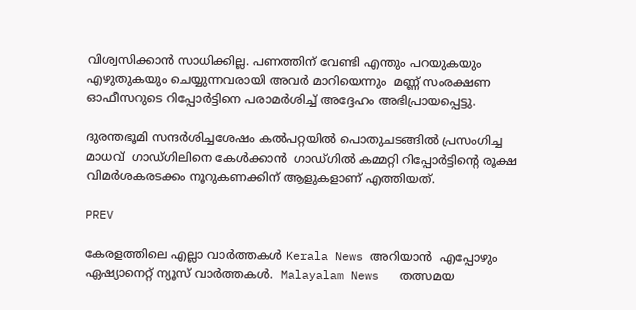വിശ്വസിക്കാന്‍ സാധിക്കില്ല. പണത്തിന് വേണ്ടി എന്തും പറയുകയും എഴുതുകയും ചെയ്യുന്നവരായി അവർ മാറിയെന്നും  മണ്ണ് സംരക്ഷണ ഓഫീസറുടെ റിപ്പോർട്ടിനെ പരാമര്‍ശിച്ച് അദ്ദേഹം അഭിപ്രായപ്പെട്ടു.

ദുരന്തഭൂമി സന്ദർശിച്ചശേഷം കല്‍പറ്റയില്‍ പൊതുചടങ്ങില്‍ പ്രസംഗിച്ച മാധവ്  ഗാഡ്‍ഗിലിനെ കേള്‍ക്കാന്‍  ഗാഡ്‍ഗില്‍ കമ്മറ്റി റിപ്പോർട്ടിന്‍റെ രൂക്ഷ വിമർശകരടക്കം നൂറുകണക്കിന് ആളുകളാണ് എത്തിയത്.

PREV

കേരളത്തിലെ എല്ലാ വാർത്തകൾ Kerala News അറിയാൻ  എപ്പോഴും ഏഷ്യാനെറ്റ് ന്യൂസ് വാർത്തകൾ.  Malayalam News   തത്സമയ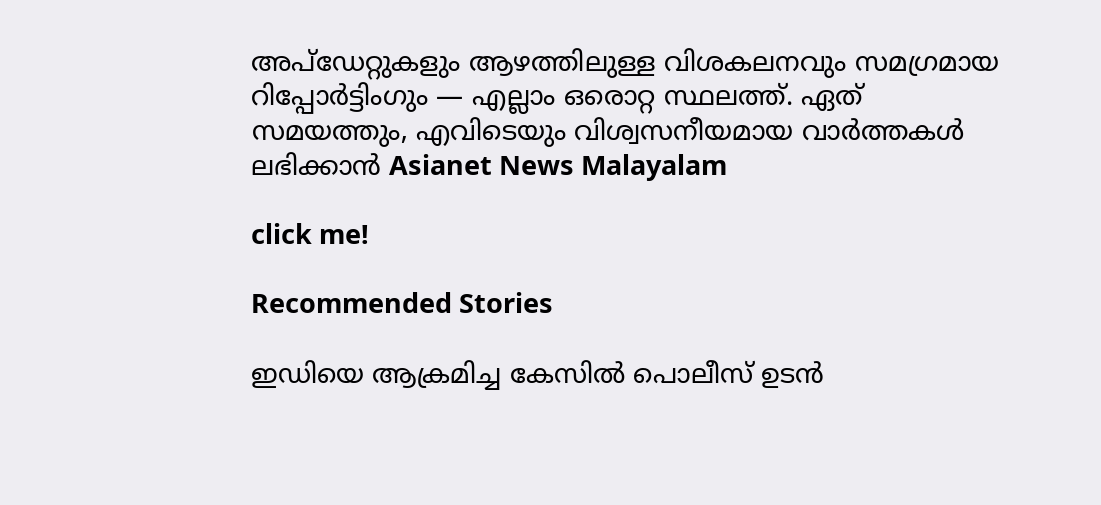അപ്‌ഡേറ്റുകളും ആഴത്തിലുള്ള വിശകലനവും സമഗ്രമായ റിപ്പോർട്ടിംഗും — എല്ലാം ഒരൊറ്റ സ്ഥലത്ത്. ഏത് സമയത്തും, എവിടെയും വിശ്വസനീയമായ വാർത്തകൾ ലഭിക്കാൻ Asianet News Malayalam

click me!

Recommended Stories

ഇഡിയെ ആക്രമിച്ച കേസിൽ പൊലീസ് ഉടൻ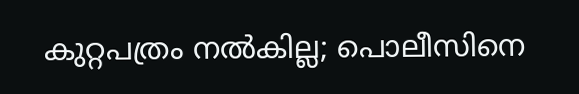കുറ്റപത്രം നൽകില്ല; പൊലീസിനെ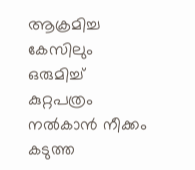ആക്രമിച്ച കേസിലും ഒരുമിച്ച് കുറ്റപത്രം നൽകാൻ നീക്കം
കടുത്ത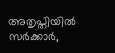അതൃപ്തിയിൽ സർക്കാർ,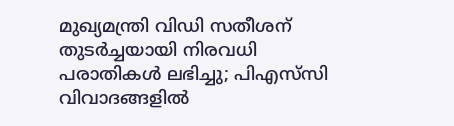മുഖ്യമന്ത്രി വിഡി സതീശന് തുടർച്ചയായി നിരവധി പരാതികൾ ലഭിച്ചു; പിഎസ്‌സി വിവാദങ്ങളിൽ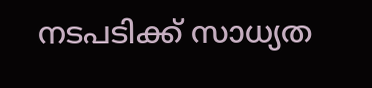നടപടിക്ക് സാധ്യത